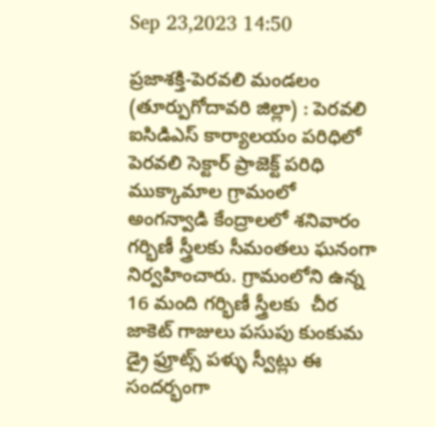Sep 23,2023 14:50

ప్రజాశక్తి-పెరవలి మండలం (తూర్పుగోదావరి జిల్లా) : పెరవలి ఐసిడిఎస్ కార్యాలయం పరిధిలో పెరవలి సెక్టార్ ప్రాజెక్ట్ పరిధి ముక్కామాల గ్రామంలో అంగన్వాడి కేంద్రాలలో శనివారం గర్భిణీ స్త్రీలకు సీమంతలు ఘనంగా నిర్వహించారు. గ్రామంలోని ఉన్న 16 మంది గర్భిణీ స్త్రీలకు  చీర జాకెట్ గాజులు పసుపు కుంకుమ డ్రై ఫ్రూట్స్ పళ్ళు స్వీట్లు ఈ సందర్భంగా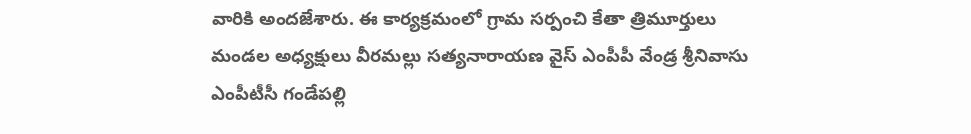వారికి అందజేశారు. ఈ కార్యక్రమంలో గ్రామ సర్పంచి కేతా త్రిమూర్తులు మండల అధ్యక్షులు వీరమల్లు సత్యనారాయణ వైస్ ఎంపీపీ వేండ్ర శ్రీనివాసు ఎంపీటీసీ గండేపల్లి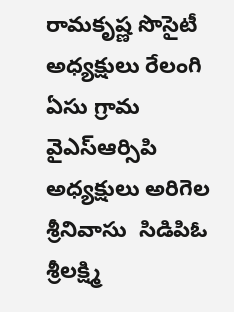రామకృష్ణ సొసైటీ అధ్యక్షులు రేలంగి ఏసు గ్రామ వైఎస్ఆర్సిపి అధ్యక్షులు అరిగెల శ్రీనివాసు  సిడిపిఓ శ్రీలక్ష్మి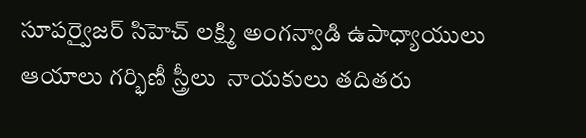సూపర్వైజర్ సిహెచ్ లక్ష్మి అంగన్వాడి ఉపాధ్యాయులు ఆయాలు గర్భిణీ స్త్రీలు  నాయకులు తదితరు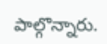పాల్గొన్నారు.